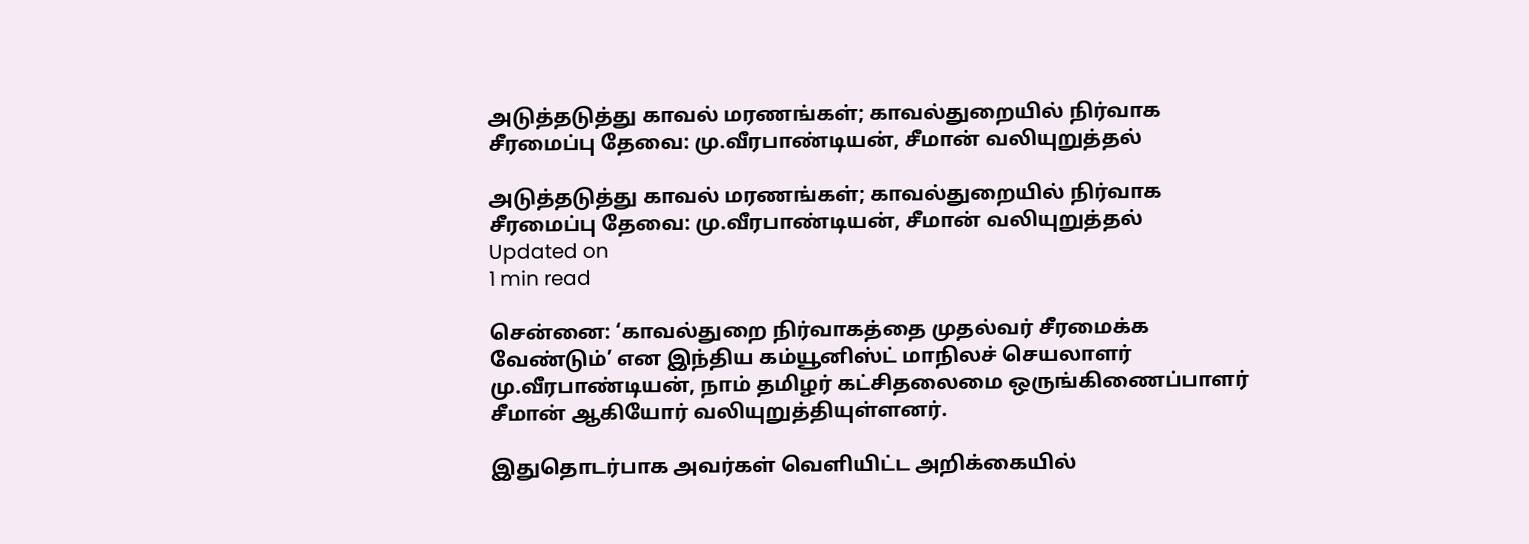அடுத்தடுத்து காவல் மரணங்கள்; காவல்துறையில் நிர்வாக சீரமைப்பு தேவை: மு.வீரபாண்டியன், சீமான் வலியுறுத்தல்

அடுத்தடுத்து காவல் மரணங்கள்; காவல்துறையில் நிர்வாக சீரமைப்பு தேவை: மு.வீரபாண்டியன், சீமான் வலியுறுத்தல்
Updated on
1 min read

சென்னை: ‘காவல்துறை நிர்வாகத்தை முதல்வர் சீரமைக்க வேண்டும்’ என இந்திய கம்யூனிஸ்ட் மாநிலச் செயலாளர் மு.வீரபாண்டியன், நாம் தமிழர் கட்சிதலைமை ஒருங்கிணைப்பாளர் சீமான் ஆகியோர் வலியுறுத்தியுள்ளனர்.

இதுதொடர்பாக அவர்கள் வெளியிட்ட அறிக்கையில்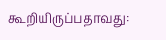கூறியிருப்பதாவது: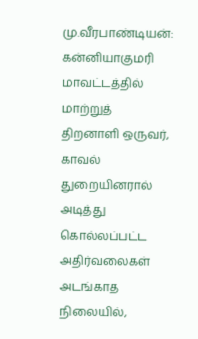மு.வீரபாண்டியன்: கன்னியாகுமரி மாவட்டத்தில் மாற்றுத் திறனாளி ஒருவர், காவல் துறையினரால் அடித்து கொல்லப்பட்ட அதிர்வலைகள் அடங்காத நிலையில்,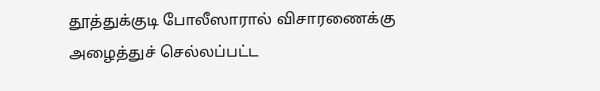தூத்துக்குடி போலீஸாரால் விசாரணைக்கு அழைத்துச் செல்லப்பட்ட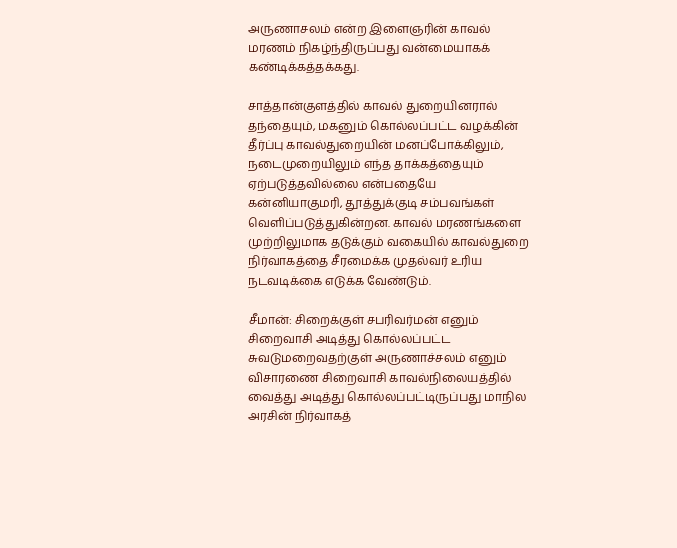அருணாசலம் என்ற இளைஞரின் காவல் மரணம் நிகழ்ந்திருப்பது வன்மையாகக் கண்டிக்கத்தக்கது.

சாத்தான்குளத்தில் காவல் துறையினரால் தந்தையும், மகனும் கொல்லப்பட்ட வழக்கின் தீர்ப்பு காவல்துறையின் மனப்போக்கிலும், நடைமுறையிலும் எந்த தாக்கத்தையும் ஏற்படுத்தவில்லை என்பதையே கன்னியாகுமரி, தூத்துக்குடி சம்பவங்கள் வெளிப்படுத்துகின்றன. காவல் மரணங்களை முற்றிலுமாக தடுக்கும் வகையில் காவல்துறை நிர்வாகத்தை சீரமைக்க முதல்வர் உரிய நடவடிக்கை எடுக்க வேண்டும்.

சீமான்: சிறைக்குள் சபரிவர்மன் எனும் சிறைவாசி அடித்து கொல்லப்பட்ட சுவடுமறைவதற்குள் அருணாச்சலம் எனும் விசாரணை சிறைவாசி காவல்நிலையத்தில் வைத்து அடித்து கொல்லப்பட்டிருப்பது மாநில அரசின் நிர்வாகத்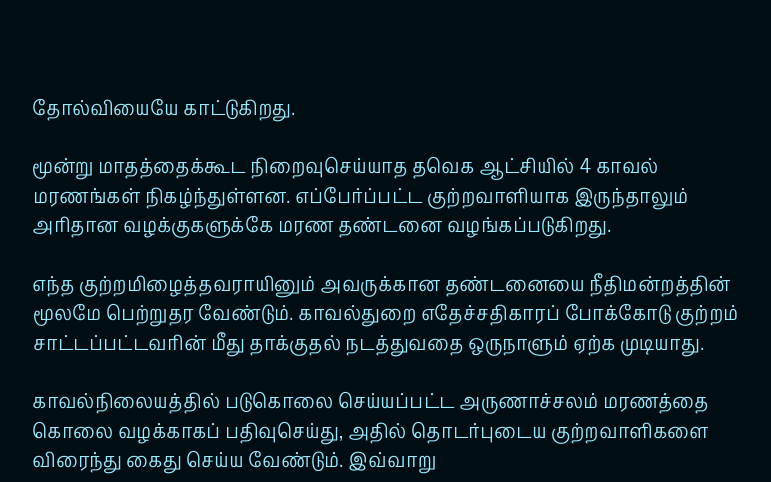தோல்வியையே காட்டுகிறது.

மூன்று மாதத்தைக்கூட நிறைவுசெய்யாத தவெக ஆட்சியில் 4 காவல் மரணங்கள் நிகழ்ந்துள்ளன. எப்பேர்ப்பட்ட குற்றவாளியாக இருந்தாலும் அரிதான வழக்குகளுக்கே மரண தண்டனை வழங்கப்படுகிறது.

எந்த குற்றமிழைத்தவராயினும் அவருக்கான தண்டனையை நீதிமன்றத்தின் மூலமே பெற்றுதர வேண்டும். காவல்துறை எதேச்சதிகாரப் போக்கோடு குற்றம் சாட்டப்பட்டவரின் மீது தாக்குதல் நடத்துவதை ஒருநாளும் ஏற்க முடியாது.

காவல்நிலையத்தில் படுகொலை செய்யப்பட்ட அருணாச்சலம் மரணத்தை கொலை வழக்காகப் பதிவுசெய்து, அதில் தொடர்புடைய குற்றவாளிகளை விரைந்து கைது செய்ய வேண்டும். இவ்வாறு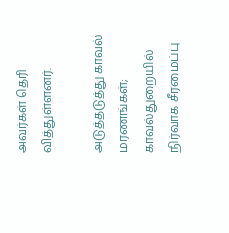அவர்கள் தெரி வித்துள்ளனர்.

அடுத்தடுத்து காவல் மரணங்கள்; காவல்துறையில் நிர்வாக சீரமைப்பு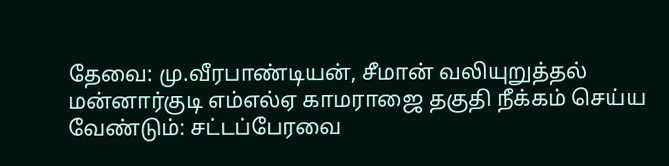தேவை: மு.வீரபாண்டியன், சீமான் வலியுறுத்தல்
மன்னார்குடி எம்எல்ஏ காமராஜை தகுதி நீக்கம் செய்ய வேண்டும்: சட்டப்பேரவை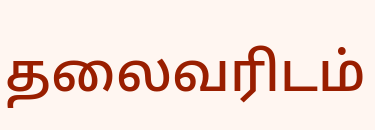தலைவரிடம்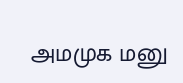அமமுக மனு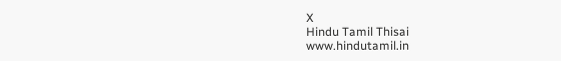X
Hindu Tamil Thisai
www.hindutamil.in